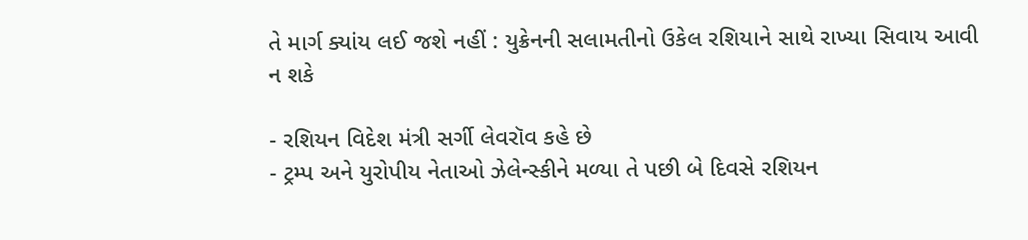તે માર્ગ ક્યાંય લઈ જશે નહીં : યુક્રેનની સલામતીનો ઉકેલ રશિયાને સાથે રાખ્યા સિવાય આવી ન શકે

- રશિયન વિદેશ મંત્રી સર્ગી લેવરૉવ કહે છે
- ટ્રમ્પ અને યુરોપીય નેતાઓ ઝેલેન્સ્કીને મળ્યા તે પછી બે દિવસે રશિયન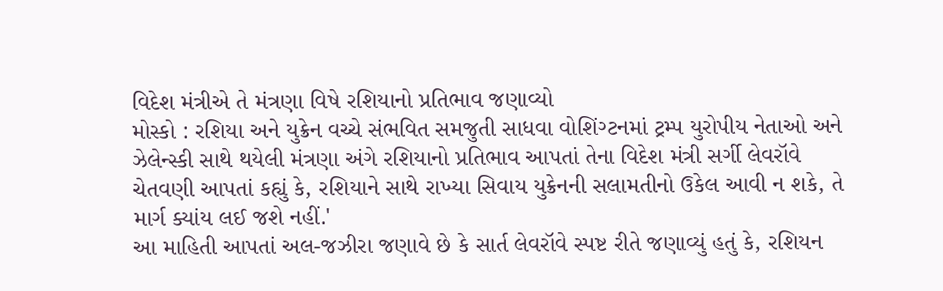વિદેશ મંત્રીએ તે મંત્રણા વિષે રશિયાનો પ્રતિભાવ જણાવ્યો
મોસ્કો : રશિયા અને યુક્રેન વચ્ચે સંભવિત સમજુતી સાધવા વોશિંગ્ટનમાં ટ્રમ્પ યુરોપીય નેતાઓ અને ઝેલેન્સ્કી સાથે થયેલી મંત્રણા અંગે રશિયાનો પ્રતિભાવ આપતાં તેના વિદેશ મંત્રી સર્ગી લેવરૉવે ચેતવણી આપતાં કહ્યું કે, રશિયાને સાથે રાખ્યા સિવાય યુક્રેનની સલામતીનો ઉકેલ આવી ન શકે, તે માર્ગ ક્યાંય લઈ જશે નહીં.'
આ માહિતી આપતાં અલ-જઝીરા જણાવે છે કે સાર્ત લેવરૉવે સ્પષ્ટ રીતે જણાવ્યું હતું કે, રશિયન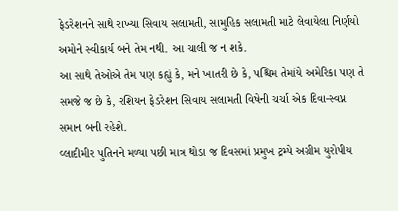ફેડરેશનને સાથે રાખ્યા સિવાય સલામતી, સામુહિક સલામતી માટે લેવાયેલા નિર્ણયો અમોને સ્વીકાર્ય બને તેમ નથી. આ ચાલી જ ન શકે.
આ સાથે તેઓએ તેમ પણ કહ્યું કે, મને ખાતરી છે કે, પશ્ચિમ તેમાંયે અમેરિકા પણ તે સમજે જ છે કે, રશિયન ફેડરેશન સિવાય સલામતી વિષેની ચર્ચા એક દિવા-સ્વપ્ન સમાન બની રહેશે.
વ્લાદીમીર પુતિનને મળ્યા પછી માત્ર થોડા જ દિવસમાં પ્રમુખ ટ્રમ્પે અગ્રીમ યુરોપીય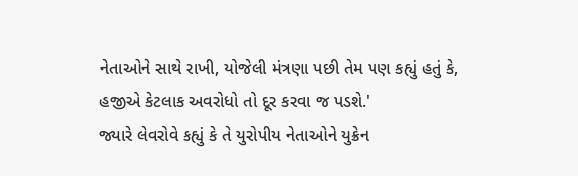નેતાઓને સાથે રાખી, યોજેલી મંત્રણા પછી તેમ પણ કહ્યું હતું કે, હજીએ કેટલાક અવરોધો તો દૂર કરવા જ પડશે.'
જ્યારે લેવરોવે કહ્યું કે તે યુરોપીય નેતાઓને યુક્રેન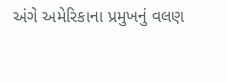અંગે અમેરિકાના પ્રમુખનું વલણ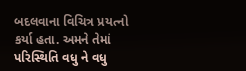બદલવાના વિચિત્ર પ્રયત્નો કર્યા હતા. અમને તેમાં પરિસ્થિતિ વધુ ને વધુ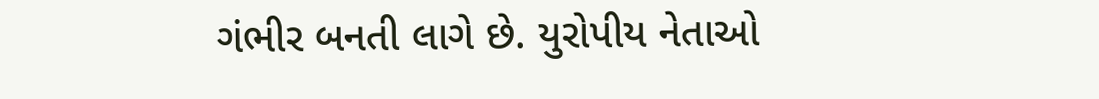ગંભીર બનતી લાગે છે. યુરોપીય નેતાઓ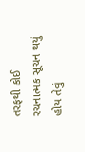તરફથી કોઈ રચનાત્મક સૂચન થયું હોય તેવું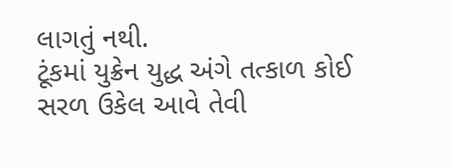લાગતું નથી.
ટૂંકમાં યુક્રેન યુદ્ધ અંગે તત્કાળ કોઈ સરળ ઉકેલ આવે તેવી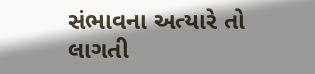સંભાવના અત્યારે તો લાગતી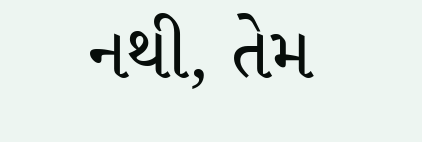નથી, તેમ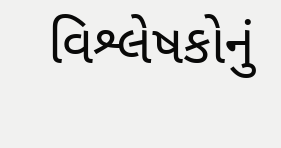વિશ્લેષકોનું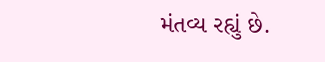મંતવ્ય રહ્યું છે.